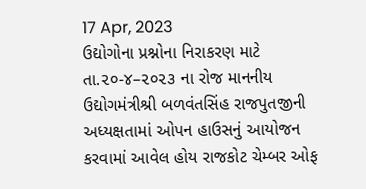17 Apr, 2023
ઉદ્યોગોના પ્રશ્નોના નિરાકરણ માટે તા.૨૦-૪–૨૦૨૩ ના રોજ માનનીય ઉદ્યોગમંત્રીશ્રી બળવંતસિંહ રાજપુતજીની અધ્યક્ષતામાં ઓપન હાઉસનું આયોજન કરવામાં આવેલ હોય રાજકોટ ચેમ્બર ઓફ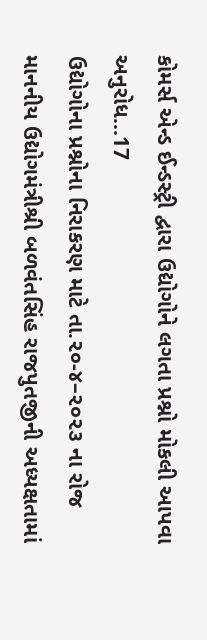કોમર્સ એન્ડ ઈન્ડસ્ટ્રી દ્વારા ઉદ્યોગોને લગતા પ્રશ્નો મોકલી આપવા અનુરોધ...17
ઉદ્યોગોના પ્રશ્નોના નિરાકરણ માટે તા.૨૦-૪–૨૦૨૩ ના રોજ માનનીય ઉદ્યોગમંત્રીશ્રી બળવંતસિંહ રાજપુતજીની અધ્યક્ષતામાં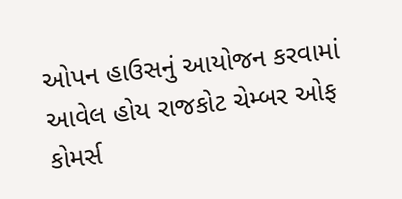ઓપન હાઉસનું આયોજન કરવામાં આવેલ હોય રાજકોટ ચેમ્બર ઓફ કોમર્સ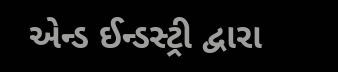એન્ડ ઈન્ડસ્ટ્રી દ્વારા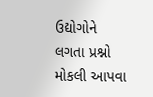ઉદ્યોગોને લગતા પ્રશ્નો મોકલી આપવા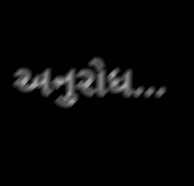અનુરોધ...